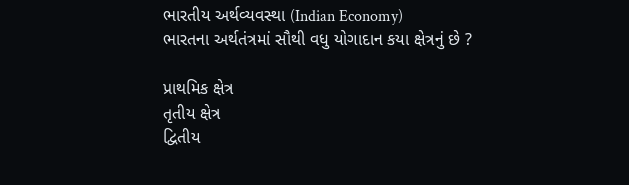ભારતીય અર્થવ્યવસ્થા (Indian Economy)
ભારતના અર્થતંત્રમાં સૌથી વધુ યોગાદાન કયા ક્ષેત્રનું છે ?

પ્રાથમિક ક્ષેત્ર
તૃતીય ક્ષેત્ર
દ્વિતીય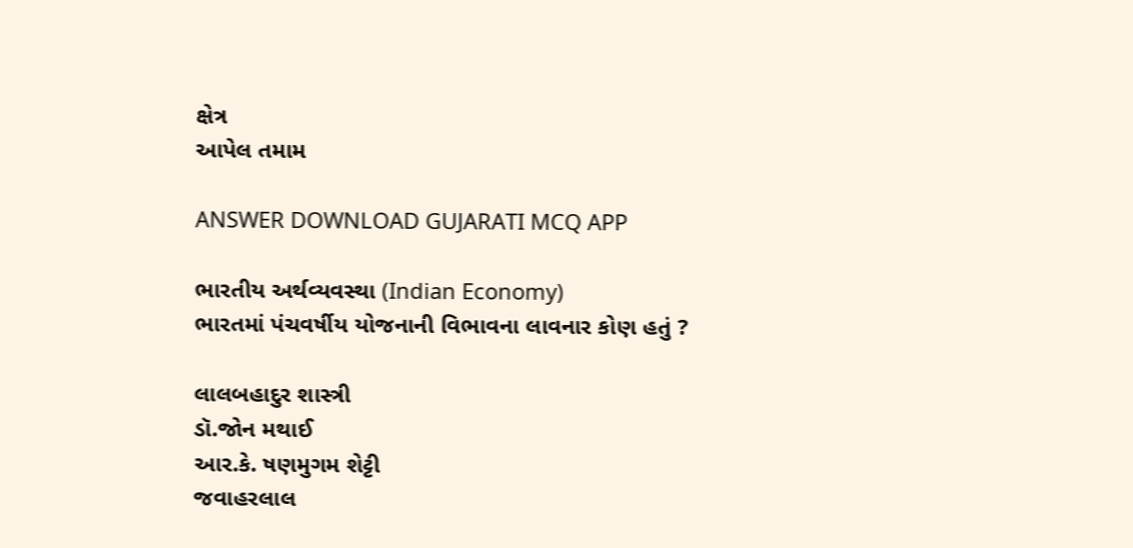ક્ષેત્ર
આપેલ તમામ

ANSWER DOWNLOAD GUJARATI MCQ APP

ભારતીય અર્થવ્યવસ્થા (Indian Economy)
ભારતમાં પંચવર્ષીય યોજનાની વિભાવના લાવનાર કોણ હતું ?

લાલબહાદુર શાસ્ત્રી
ડૉ.જોન મથાઈ
આર.કે. ષણમુગમ શેટ્ટી
જવાહરલાલ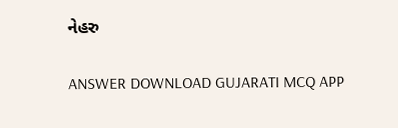નેહરુ

ANSWER DOWNLOAD GUJARATI MCQ APP